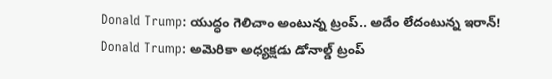Donald Trump: యుద్ధం గెలిచాం అంటున్న ట్రంప్.. అదేం లేదంటున్న ఇరాన్!
Donald Trump: అమెరికా అధ్యక్షడు డోనాల్డ్ ట్రంప్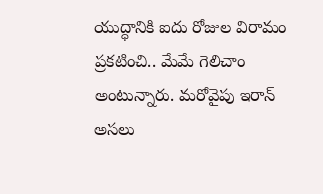యుద్ధానికి ఐదు రోజుల విరామం ప్రకటించి.. మేమే గెలిచాం అంటున్నారు. మరోవైపు ఇరాన్ అసలు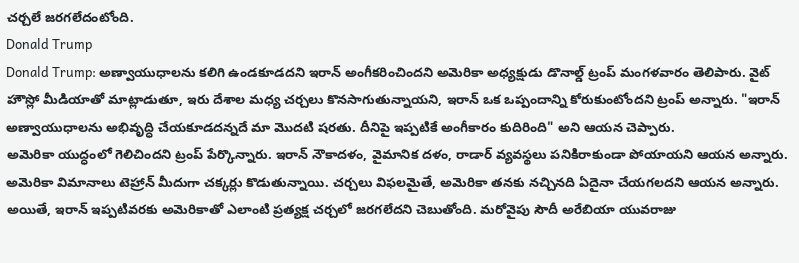చర్చలే జరగలేదంటోంది.
Donald Trump
Donald Trump: అణ్వాయుధాలను కలిగి ఉండకూడదని ఇరాన్ అంగీకరించిందని అమెరికా అధ్యక్షుడు డొనాల్డ్ ట్రంప్ మంగళవారం తెలిపారు. వైట్ హౌస్లో మీడియాతో మాట్లాడుతూ, ఇరు దేశాల మధ్య చర్చలు కొనసాగుతున్నాయని, ఇరాన్ ఒక ఒప్పందాన్ని కోరుకుంటోందని ట్రంప్ అన్నారు. "ఇరాన్ అణ్వాయుధాలను అభివృద్ధి చేయకూడదన్నదే మా మొదటి షరతు. దీనిపై ఇప్పటికే అంగీకారం కుదిరింది" అని ఆయన చెప్పారు.
అమెరికా యుద్ధంలో గెలిచిందని ట్రంప్ పేర్కొన్నారు. ఇరాన్ నౌకాదళం, వైమానిక దళం, రాడార్ వ్యవస్థలు పనికిరాకుండా పోయాయని ఆయన అన్నారు. అమెరికా విమానాలు టెహ్రాన్ మీదుగా చక్కర్లు కొడుతున్నాయి. చర్చలు విఫలమైతే, అమెరికా తనకు నచ్చినది ఏదైనా చేయగలదని ఆయన అన్నారు.
అయితే, ఇరాన్ ఇప్పటివరకు అమెరికాతో ఎలాంటి ప్రత్యక్ష చర్చలో జరగలేదని చెబుతోంది. మరోవైపు సౌదీ అరేబియా యువరాజు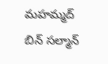మహమ్మద్ బిన్ సల్మాన్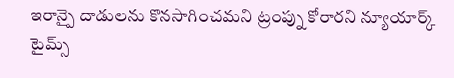ఇరాన్పై దాడులను కొనసాగించమని ట్రంప్ను కోరారని న్యూయార్క్ టైమ్స్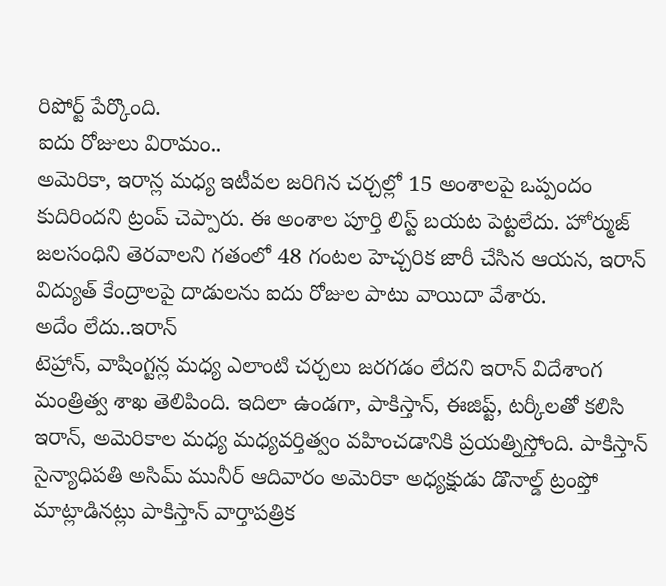రిపోర్ట్ పేర్కొంది.
ఐదు రోజులు విరామం..
అమెరికా, ఇరాన్ల మధ్య ఇటీవల జరిగిన చర్చల్లో 15 అంశాలపై ఒప్పందం కుదిరిందని ట్రంప్ చెప్పారు. ఈ అంశాల పూర్తి లిస్ట్ బయట పెట్టలేదు. హోర్ముజ్ జలసంధిని తెరవాలని గతంలో 48 గంటల హెచ్చరిక జారీ చేసిన ఆయన, ఇరాన్ విద్యుత్ కేంద్రాలపై దాడులను ఐదు రోజుల పాటు వాయిదా వేశారు.
అదేం లేదు..ఇరాన్
టెహ్రాన్, వాషింగ్టన్ల మధ్య ఎలాంటి చర్చలు జరగడం లేదని ఇరాన్ విదేశాంగ మంత్రిత్వ శాఖ తెలిపింది. ఇదిలా ఉండగా, పాకిస్తాన్, ఈజిప్ట్, టర్కీలతో కలిసి ఇరాన్, అమెరికాల మధ్య మధ్యవర్తిత్వం వహించడానికి ప్రయత్నిస్తోంది. పాకిస్తాన్ సైన్యాధిపతి అసిమ్ మునీర్ ఆదివారం అమెరికా అధ్యక్షుడు డొనాల్డ్ ట్రంప్తో మాట్లాడినట్లు పాకిస్తాన్ వార్తాపత్రిక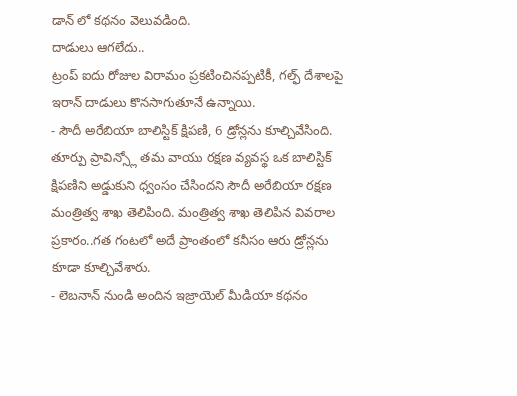డాన్ లో కథనం వెలువడింది.
దాడులు ఆగలేదు..
ట్రంప్ ఐదు రోజుల విరామం ప్రకటించినప్పటికీ, గల్ఫ్ దేశాలపై ఇరాన్ దాడులు కొనసాగుతూనే ఉన్నాయి.
- సౌదీ అరేబియా బాలిస్టిక్ క్షిపణి, 6 డ్రోన్లను కూల్చివేసింది. తూర్పు ప్రావిన్స్లో తమ వాయు రక్షణ వ్యవస్థ ఒక బాలిస్టిక్ క్షిపణిని అడ్డుకుని ధ్వంసం చేసిందని సౌదీ అరేబియా రక్షణ మంత్రిత్వ శాఖ తెలిపింది. మంత్రిత్వ శాఖ తెలిపిన వివరాల ప్రకారం..గత గంటలో అదే ప్రాంతంలో కనీసం ఆరు డ్రోన్లను కూడా కూల్చివేశారు.
- లెబనాన్ నుండి అందిన ఇజ్రాయెల్ మీడియా కథనం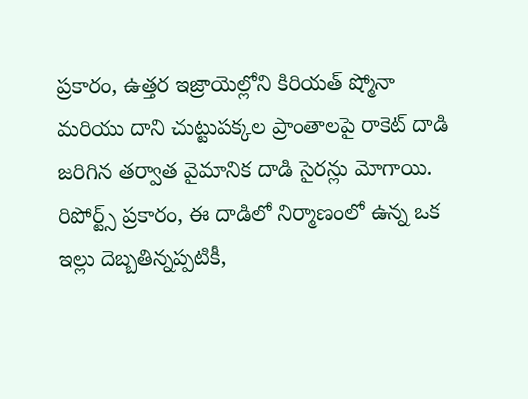ప్రకారం, ఉత్తర ఇజ్రాయెల్లోని కిరియత్ ష్మోనా మరియు దాని చుట్టుపక్కల ప్రాంతాలపై రాకెట్ దాడి జరిగిన తర్వాత వైమానిక దాడి సైరన్లు మోగాయి. రిపోర్ట్స్ ప్రకారం, ఈ దాడిలో నిర్మాణంలో ఉన్న ఒక ఇల్లు దెబ్బతిన్నప్పటికీ,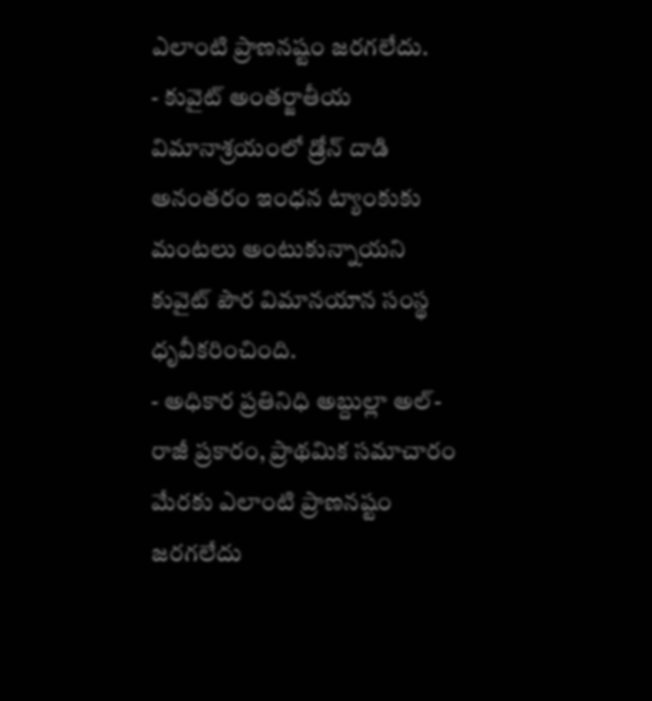ఎలాంటి ప్రాణనష్టం జరగలేదు.
- కువైట్ అంతర్జాతీయ విమానాశ్రయంలో డ్రోన్ దాడి అనంతరం ఇంధన ట్యాంకుకు మంటలు అంటుకున్నాయని కువైట్ పౌర విమానయాన సంస్థ ధృవీకరించింది.
- అధికార ప్రతినిధి అబ్దుల్లా అల్-రాజీ ప్రకారం, ప్రాథమిక సమాచారం మేరకు ఎలాంటి ప్రాణనష్టం జరగలేదు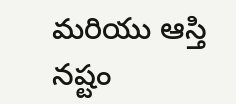మరియు ఆస్తి నష్టం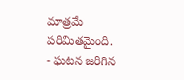మాత్రమే పరిమితమైంది.
- ఘటన జరిగిన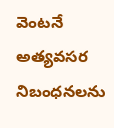వెంటనే అత్యవసర నిబంధనలను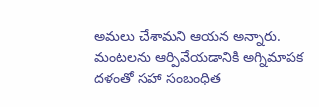అమలు చేశామని ఆయన అన్నారు. మంటలను ఆర్పివేయడానికి అగ్నిమాపక దళంతో సహా సంబంధిత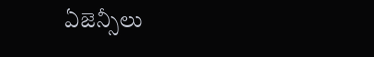ఏజెన్సీలు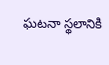ఘటనా స్థలానికి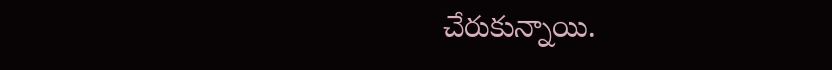చేరుకున్నాయి.